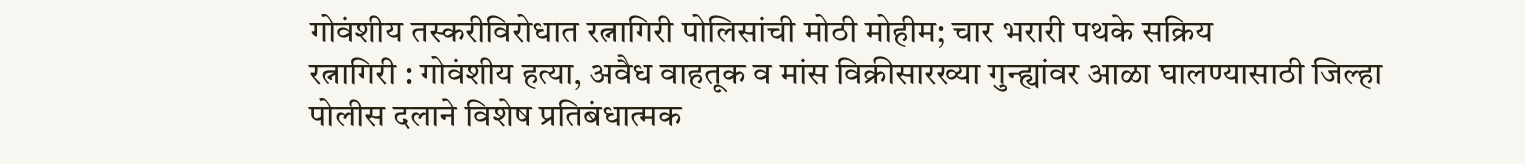गोवंशीय तस्करीविरोधात रत्नागिरी पोलिसांची मोठी मोहीम; चार भरारी पथके सक्रिय
रत्नागिरी : गोवंशीय हत्या, अवैध वाहतूक व मांस विक्रीसारख्या गुन्ह्यांवर आळा घालण्यासाठी जिल्हा पोलीस दलाने विशेष प्रतिबंधात्मक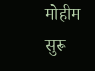मोहीम सुरू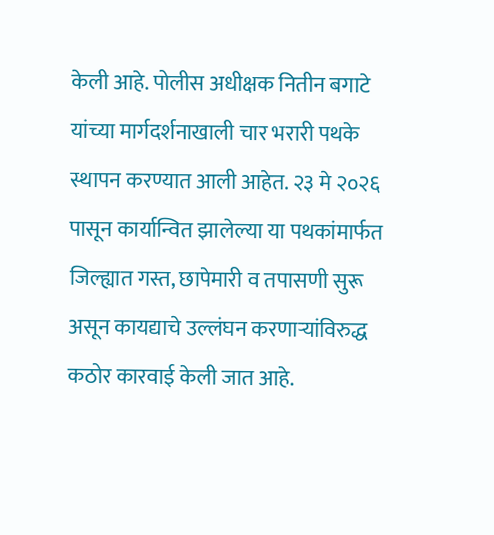केली आहे. पोलीस अधीक्षक नितीन बगाटे यांच्या मार्गदर्शनाखाली चार भरारी पथके स्थापन करण्यात आली आहेत. २३ मे २०२६ पासून कार्यान्वित झालेल्या या पथकांमार्फत जिल्ह्यात गस्त, छापेमारी व तपासणी सुरू असून कायद्याचे उल्लंघन करणाऱ्यांविरुद्ध कठोर कारवाई केली जात आहे.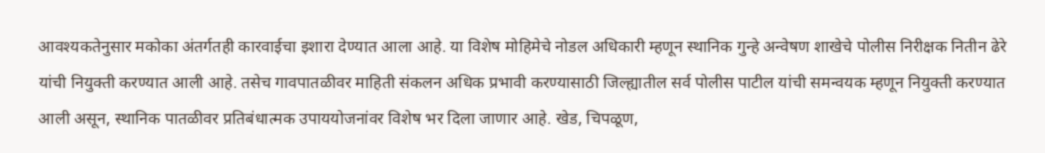आवश्यकतेनुसार मकोका अंतर्गतही कारवाईचा इशारा देण्यात आला आहे. या विशेष मोहिमेचे नोडल अधिकारी म्हणून स्थानिक गुन्हे अन्वेषण शाखेचे पोलीस निरीक्षक नितीन ढेरे यांची नियुक्ती करण्यात आली आहे. तसेच गावपातळीवर माहिती संकलन अधिक प्रभावी करण्यासाठी जिल्ह्यातील सर्व पोलीस पाटील यांची समन्वयक म्हणून नियुक्ती करण्यात आली असून, स्थानिक पातळीवर प्रतिबंधात्मक उपाययोजनांवर विशेष भर दिला जाणार आहे. खेड, चिपळूण,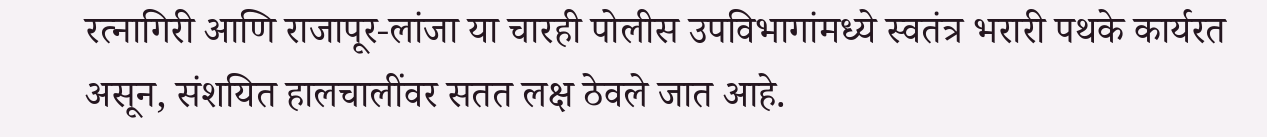रत्नागिरी आणि राजापूर-लांजा या चारही पोलीस उपविभागांमध्ये स्वतंत्र भरारी पथके कार्यरत असून, संशयित हालचालींवर सतत लक्ष ठेवले जात आहे.